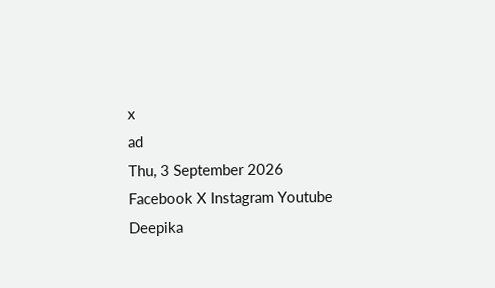x
ad
Thu, 3 September 2026
Facebook X Instagram Youtube
Deepika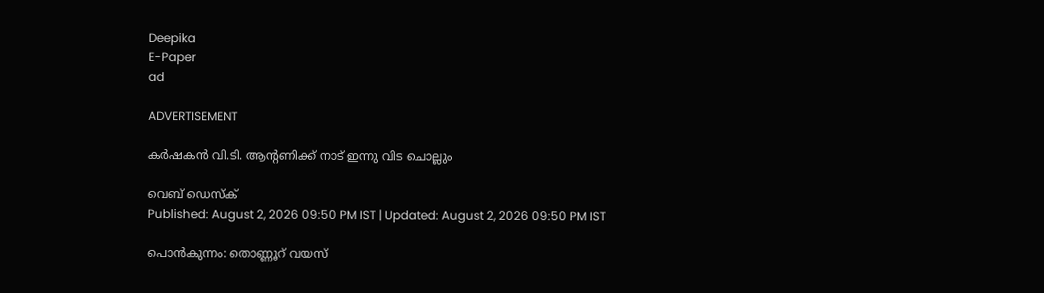Deepika
E-Paper
ad

ADVERTISEMENT

കർഷകൻ വി.ടി. ആന്‍റണിക്ക് നാട് ഇന്നു വിട ചൊല്ലും

വെബ് ഡെസ്ക്
Published: August 2, 2026 09:50 PM IST | Updated: August 2, 2026 09:50 PM IST

പൊൻകുന്നം: തൊണ്ണൂറ് വയസ്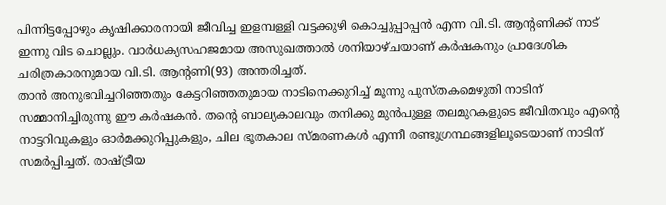പിന്നിട്ടപ്പോഴും കൃഷിക്കാരനായി ജീവിച്ച ഇളമ്പള്ളി വട്ടക്കുഴി കൊച്ചുപ്പാപ്പൻ എന്ന വി.ടി. ആന്‍റണിക്ക് നാട് ഇന്നു വിട ചൊല്ലും. വാർധക്യസഹജമായ അസുഖത്താൽ ശനിയാഴ്ചയാണ് കർഷകനും പ്രാദേശിക ചരിത്രകാരനുമായ വി.ടി. ആന്‍റണി(93) അന്തരിച്ചത്.
താൻ അനുഭവിച്ചറിഞ്ഞതും കേട്ടറിഞ്ഞതുമായ നാടിനെക്കുറിച്ച് മൂന്നു പുസ്തകമെഴുതി നാടിന് സമ്മാനിച്ചിരുന്നു ഈ കർഷകൻ. തന്‍റെ ബാല്യകാലവും തനിക്കു മുൻപുള്ള തലമുറകളുടെ ജീവിതവും എന്‍റെ നാട്ടറിവുകളും ഓർമക്കുറിപ്പുകളും, ചില ഭൂതകാല സ്മരണകൾ എന്നീ രണ്ടുഗ്രന്ഥങ്ങളിലൂടെയാണ് നാടിന് സമർപ്പിച്ചത്. രാഷ്ട്രീയ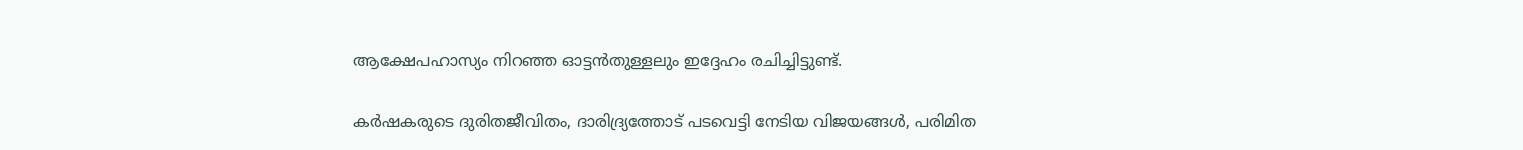ആക്ഷേപഹാസ്യം നിറഞ്ഞ ഓട്ടൻതുള്ളലും ഇദ്ദേഹം രചിച്ചിട്ടുണ്ട്.

കർഷകരുടെ ദുരിതജീവിതം, ദാരിദ്ര്യത്തോട് പടവെട്ടി നേടിയ വിജയങ്ങൾ, പരിമിത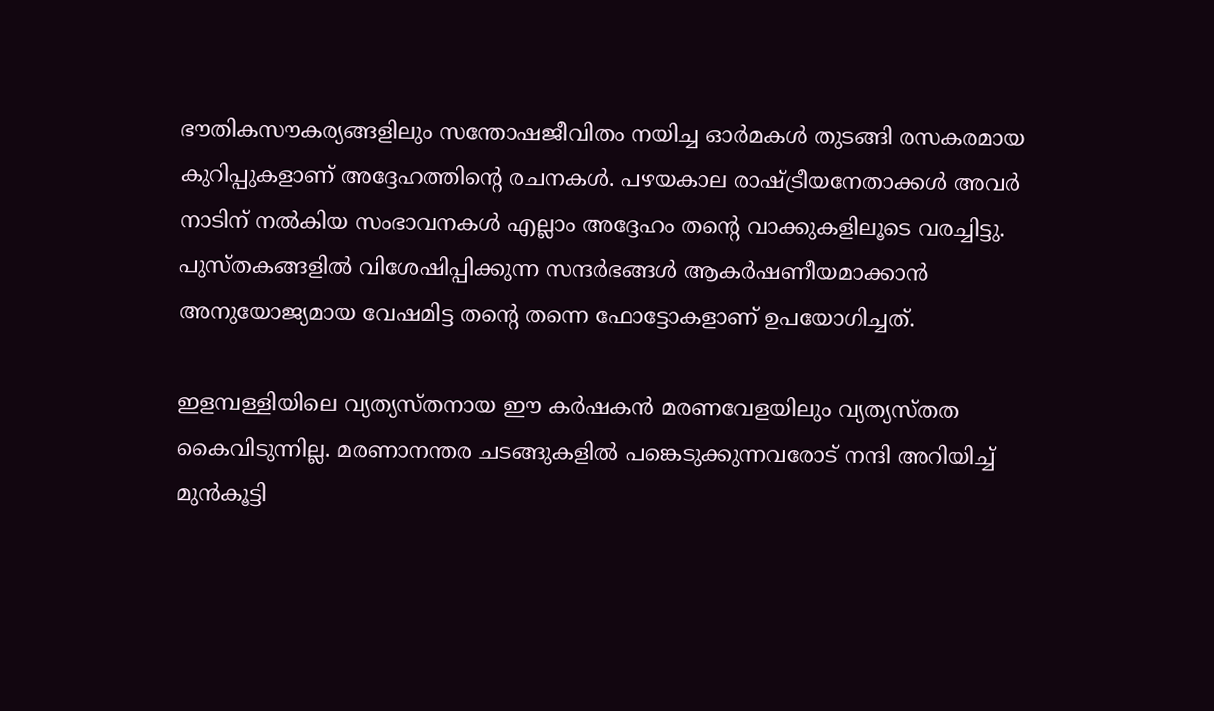ഭൗതികസൗകര്യങ്ങളിലും സന്തോഷജീവിതം നയിച്ച ഓർമകൾ തുടങ്ങി രസകരമായ കുറിപ്പുകളാണ് അദ്ദേഹത്തിന്‍റെ രചനകൾ. പഴയകാല രാഷ്ട്രീയനേതാക്കൾ അവർ നാടിന് നൽകിയ സംഭാവനകൾ എല്ലാം അദ്ദേഹം തന്‍റെ വാക്കുകളിലൂടെ വരച്ചിട്ടു. പുസ്തകങ്ങളിൽ വിശേഷിപ്പിക്കുന്ന സന്ദർഭങ്ങൾ ആകർഷണീയമാക്കാൻ അനുയോജ്യമായ വേഷമിട്ട തന്‍റെ തന്നെ ഫോട്ടോകളാണ് ഉപയോഗിച്ചത്.

ഇളമ്പള്ളിയിലെ വ്യത്യസ്തനായ ഈ കർഷകൻ മരണവേളയിലും വ്യത്യസ്തത കൈവിടുന്നില്ല. മരണാനന്തര ചടങ്ങുകളിൽ പങ്കെടുക്കുന്നവരോട് നന്ദി അറിയിച്ച് മുൻകൂട്ടി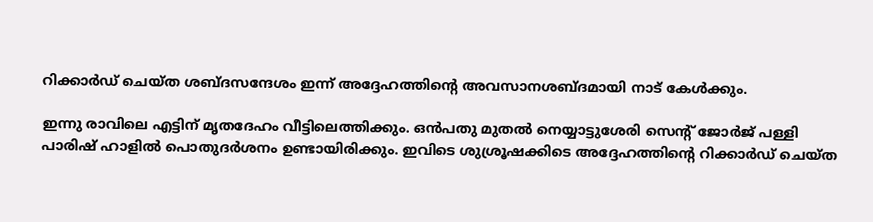റിക്കാർഡ് ചെയ്ത ശബ്ദസന്ദേശം ഇന്ന് അദ്ദേഹത്തിന്‍റെ അവസാനശബ്ദമായി നാട് കേൾക്കും.

ഇന്നു രാവിലെ എട്ടിന് മൃതദേഹം വീട്ടിലെത്തിക്കും. ഒൻപതു മുതൽ നെയ്യാട്ടുശേരി സെന്‍റ് ജോർജ് പള്ളി പാരിഷ് ഹാളിൽ പൊതുദർശനം ഉണ്ടായിരിക്കും. ഇവിടെ ശുശ്രൂഷക്കിടെ അദ്ദേഹത്തിന്‍റെ റിക്കാർഡ് ചെയ്ത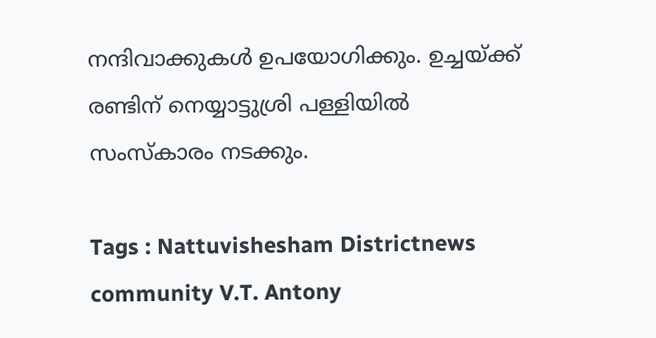നന്ദിവാക്കുകൾ ഉപയോഗിക്കും. ഉച്ചയ്ക്ക് രണ്ടിന് നെയ്യാട്ടുശ്രി പള്ളിയിൽ സംസ്കാരം നടക്കും.

Tags : Nattuvishesham Districtnews community V.T. Antony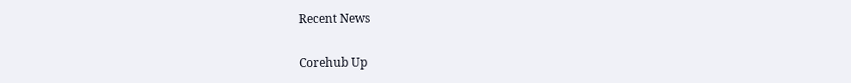Recent News

Corehub Up